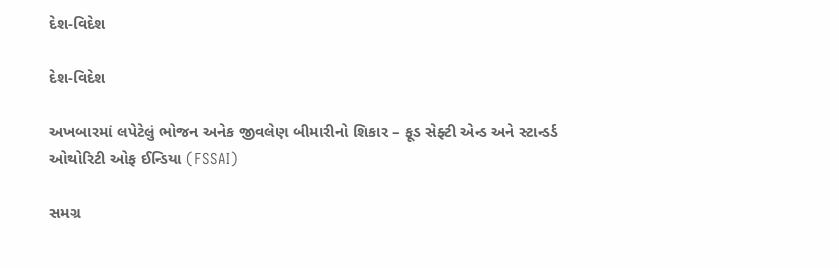દેશ-વિદેશ

દેશ-વિદેશ

અખબારમાં લપેટેલું ભોજન અનેક જીવલેણ બીમારીનો શિકાર – ફૂડ સેફ્ટી એન્ડ અને સ્ટાન્ડર્ડ ઓથોરિટી ઓફ ઈન્ડિયા (FSSAI)

સમગ્ર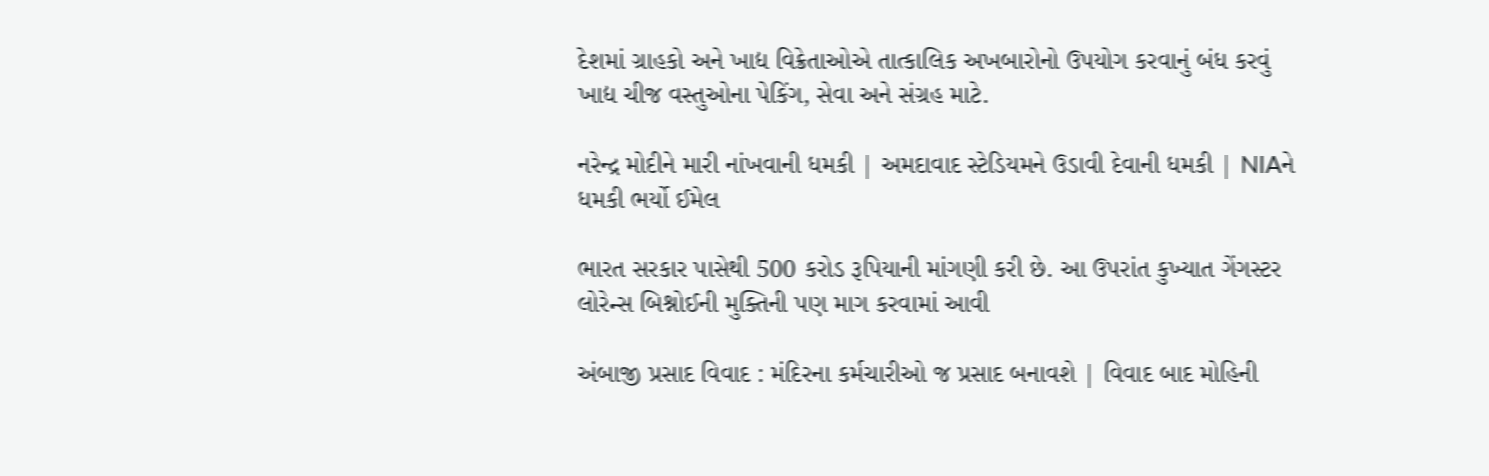દેશમાં ગ્રાહકો અને ખાદ્ય વિક્રેતાઓએ તાત્કાલિક અખબારોનો ઉપયોગ કરવાનું બંધ કરવું ખાદ્ય ચીજ વસ્તુઓના પેકિંગ, સેવા અને સંગ્રહ માટે.

નરેન્દ્ર મોદીને મારી નાંખવાની ધમકી | અમદાવાદ સ્ટેડિયમને ઉડાવી દેવાની ધમકી | NIAને ધમકી ભર્યો ઈમેલ

ભારત સરકાર પાસેથી 500 કરોડ રૂપિયાની માંગણી કરી છે. આ ઉપરાંત કુખ્યાત ગેંગસ્ટર લોરેન્સ બિશ્નોઈની મુક્તિની પણ માગ કરવામાં આવી

અંબાજી પ્રસાદ વિવાદ : મંદિરના કર્મચારીઓ જ પ્રસાદ બનાવશે | વિવાદ બાદ મોહિની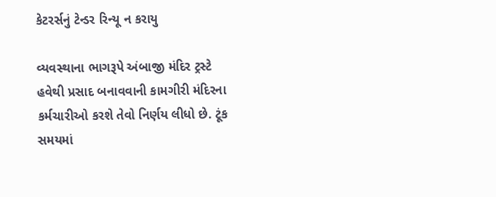કેટરર્સનું ટેન્ડર રિન્યૂ ન કરાયુ

વ્યવસ્થાના ભાગરૂપે અંબાજી મંદિર ટ્રસ્ટે હવેથી પ્રસાદ બનાવવાની કામગીરી મંદિરના કર્મચારીઓ કરશે તેવો નિર્ણય લીધો છે. ટૂંક સમયમાં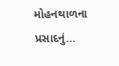મોહનથાળના પ્રસાદનું…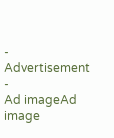- Advertisement -
Ad imageAd image